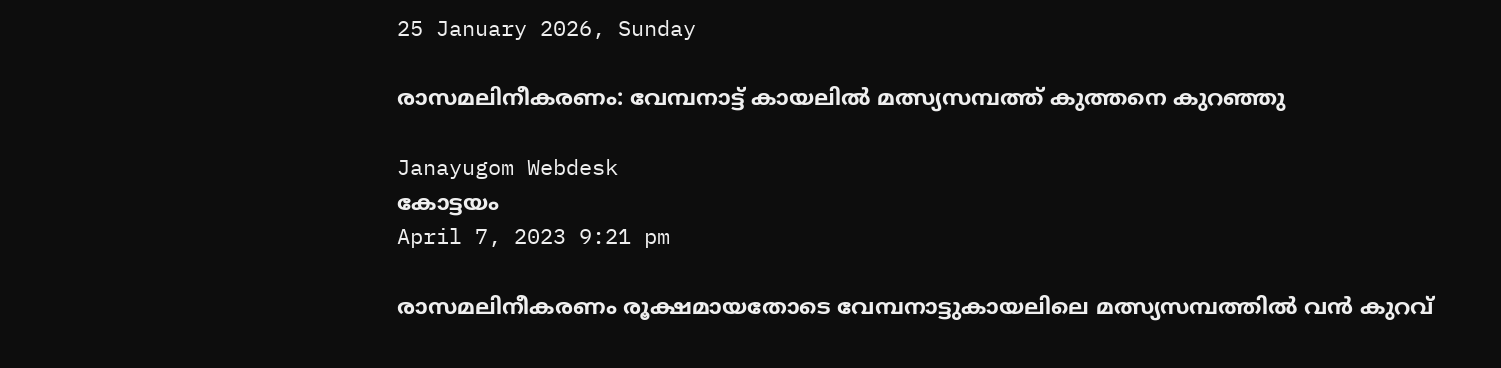25 January 2026, Sunday

രാസമലിനീകരണം: വേമ്പനാട്ട് കായലില്‍ മത്സ്യസമ്പത്ത് കുത്തനെ കുറഞ്ഞു

Janayugom Webdesk
കോട്ടയം
April 7, 2023 9:21 pm

രാസമലിനീകരണം രൂക്ഷമായതോടെ വേമ്പനാട്ടുകായലിലെ മത്സ്യസമ്പത്തിൽ വൻ കുറവ്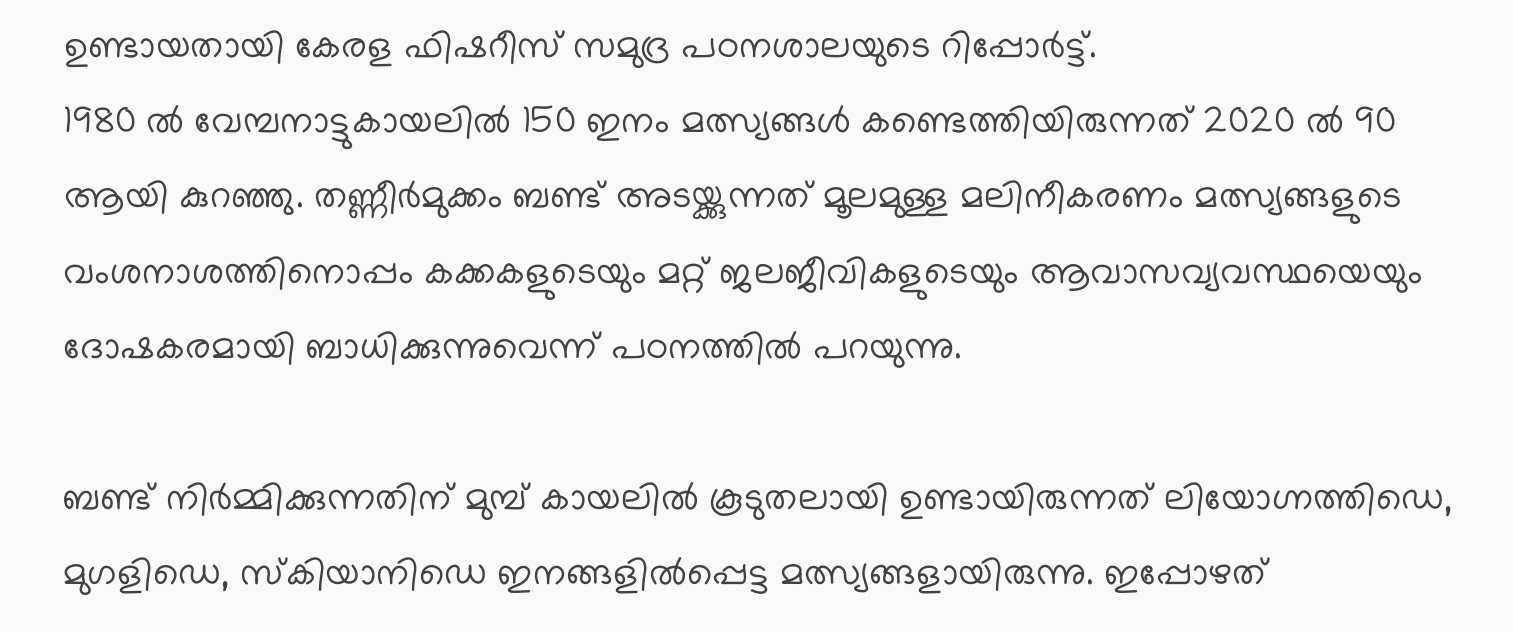ഉണ്ടായതായി കേരള ഫിഷറീസ് സമുദ്ര പഠനശാലയുടെ റിപ്പോർട്ട്.
1980 ൽ വേമ്പനാട്ടുകായലിൽ 150 ഇനം മത്സ്യങ്ങൾ കണ്ടെത്തിയിരുന്നത് 2020 ൽ 90 ആയി കുറഞ്ഞു. തണ്ണീർമുക്കം ബണ്ട് അടയ്ക്കുന്നത് മൂലമുള്ള മലിനീകരണം മത്സ്യങ്ങളുടെ വംശനാശത്തിനൊപ്പം കക്കകളുടെയും മറ്റ് ജലജീവികളുടെയും ആവാസവ്യവസ്ഥയെയും ദോഷകരമായി ബാധിക്കുന്നുവെന്ന് പഠനത്തിൽ പറയുന്നു.

ബണ്ട് നിർമ്മിക്കുന്നതിന് മുമ്പ് കായലിൽ കൂടുതലായി ഉണ്ടായിരുന്നത് ലിയോഗ്നത്തിഡെ, മുഗളിഡെ, സ്കിയാനിഡെ ഇനങ്ങളിൽപ്പെട്ട മത്സ്യങ്ങളായിരുന്നു. ഇപ്പോഴത്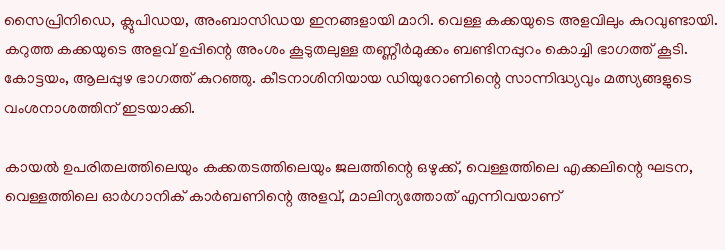സൈപ്രിനിഡെ, ക്ലുപിഡയ, അംബാസിഡയ ഇനങ്ങളായി മാറി. വെള്ള കക്കയുടെ അളവിലും കുറവുണ്ടായി. കറുത്ത കക്കയുടെ അളവ് ഉപ്പിന്റെ അംശം കൂടുതലുള്ള തണ്ണീർമുക്കം ബണ്ടിനപ്പുറം കൊച്ചി ഭാഗത്ത് കൂടി. കോട്ടയം, ആലപ്പുഴ ഭാഗത്ത് കുറഞ്ഞു. കീടനാശിനിയായ ഡിയുറോണിന്റെ സാന്നിദ്ധ്യവും മത്സ്യങ്ങളുടെ വംശനാശത്തിന് ഇടയാക്കി.

കായൽ ഉപരിതലത്തിലെയും കക്കതടത്തിലെയും ജലത്തിന്റെ ഒഴുക്ക്, വെള്ളത്തിലെ എക്കലിന്റെ ഘടന, വെള്ളത്തിലെ ഓർഗാനിക് കാർബണിന്റെ അളവ്, മാലിന്യത്തോത് എന്നിവയാണ്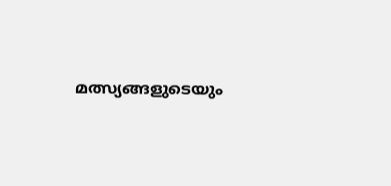മത്സ്യങ്ങളുടെയും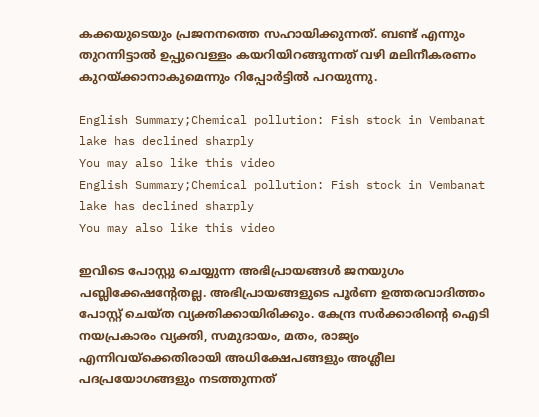കക്കയുടെയും പ്രജനനത്തെ സഹായിക്കുന്നത്. ബണ്ട് എന്നും തുറന്നിട്ടാൽ ഉപ്പുവെള്ളം കയറിയിറങ്ങുന്നത് വഴി മലിനീകരണം കുറയ്ക്കാനാകുമെന്നും റിപ്പോർട്ടിൽ പറയുന്നു.

English Summary;Chemical pollution: Fish stock in Vembanat lake has declined sharply
You may also like this video
English Summary;Chemical pollution: Fish stock in Vembanat lake has declined sharply
You may also like this video

ഇവിടെ പോസ്റ്റു ചെയ്യുന്ന അഭിപ്രായങ്ങള്‍ ജനയുഗം പബ്ലിക്കേഷന്റേതല്ല. അഭിപ്രായങ്ങളുടെ പൂര്‍ണ ഉത്തരവാദിത്തം പോസ്റ്റ് ചെയ്ത വ്യക്തിക്കായിരിക്കും. കേന്ദ്ര സര്‍ക്കാരിന്റെ ഐടി നയപ്രകാരം വ്യക്തി, സമുദായം, മതം, രാജ്യം എന്നിവയ്‌ക്കെതിരായി അധിക്ഷേപങ്ങളും അശ്ലീല പദപ്രയോഗങ്ങളും നടത്തുന്നത്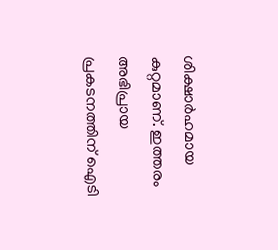ശിക്ഷാര്‍ഹമായ കുറ്റമാണ്. ഇത്തരം അഭിപ്രായ പ്രകടനത്തിന് ഐടി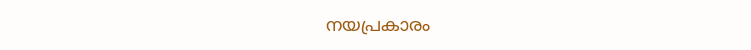നയപ്രകാരം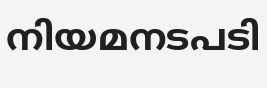നിയമനടപടി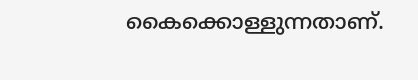കൈക്കൊള്ളുന്നതാണ്.